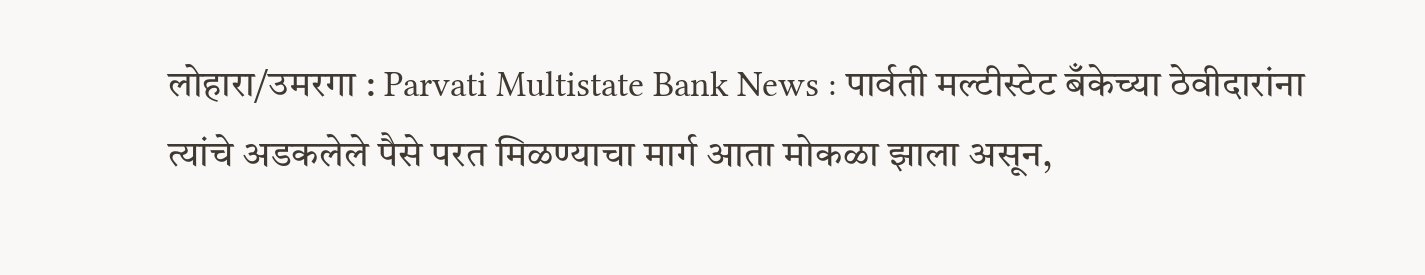लोहारा/उमरगा : Parvati Multistate Bank News : पार्वती मल्टीस्टेट बँकेच्या ठेवीदारांना त्यांचे अडकलेले पैसे परत मिळण्याचा मार्ग आता मोकळा झाला असून,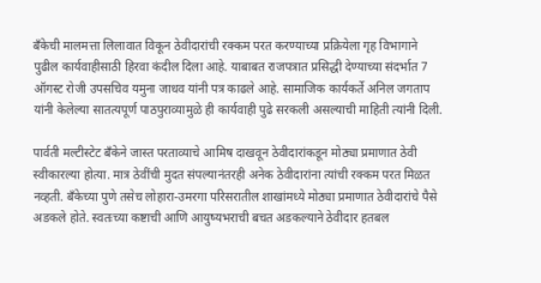बँकेची मालमत्ता लिलावात विकून ठेवीदारांची रक्कम परत करण्याच्या प्रक्रियेला गृह विभागाने पुढील कार्यवाहीसाठी हिरवा कंदील दिला आहे. याबाबत राजपत्रात प्रसिद्धी देण्याच्या संदर्भात 7 ऑगस्ट रोजी उपसचिव यमुना जाधव यांनी पत्र काढले आहे. सामाजिक कार्यकर्ते अनिल जगताप यांनी केलेल्या सातत्यपूर्ण पाठपुराव्यामुळे ही कार्यवाही पुढे सरकली असल्याची माहिती त्यांनी दिली.

पार्वती मल्टीस्टेट बँकेने जास्त परताव्याचे आमिष दाखवून ठेवीदारांकडून मोठ्या प्रमाणात ठेवी स्वीकारल्या होत्या. मात्र ठेवींची मुदत संपल्यानंतरही अनेक ठेवीदारांना त्यांची रक्कम परत मिळत नव्हती. बँकेच्या पुणे तसेच लोहारा-उमरगा परिसरातील शाखांमध्ये मोठ्या प्रमाणात ठेवीदारांचे पैसे अडकले होते. स्वतःच्या कष्टाची आणि आयुष्यभराची बचत अडकल्याने ठेवीदार हतबल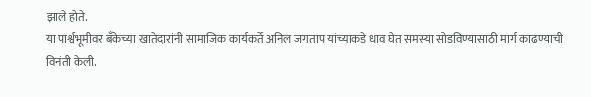झाले होते.
या पार्श्वभूमीवर बँकेच्या खातेदारांनी सामाजिक कार्यकर्ते अनिल जगताप यांच्याकडे धाव घेत समस्या सोडविण्यासाठी मार्ग काढण्याची विनंती केली.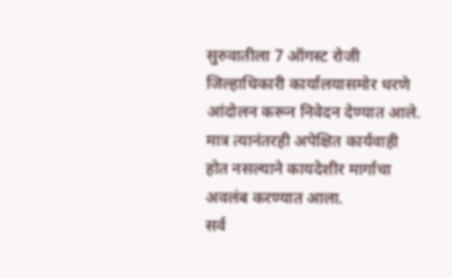सुरुवातीला 7 ऑगस्ट रोजी जिल्हाधिकारी कार्यालयासमोर धरणे आंदोलन करून निवेदन देण्यात आले. मात्र त्यानंतरही अपेक्षित कार्यवाही होत नसल्याने कायदेशीर मार्गाचा अवलंब करण्यात आला.
सर्व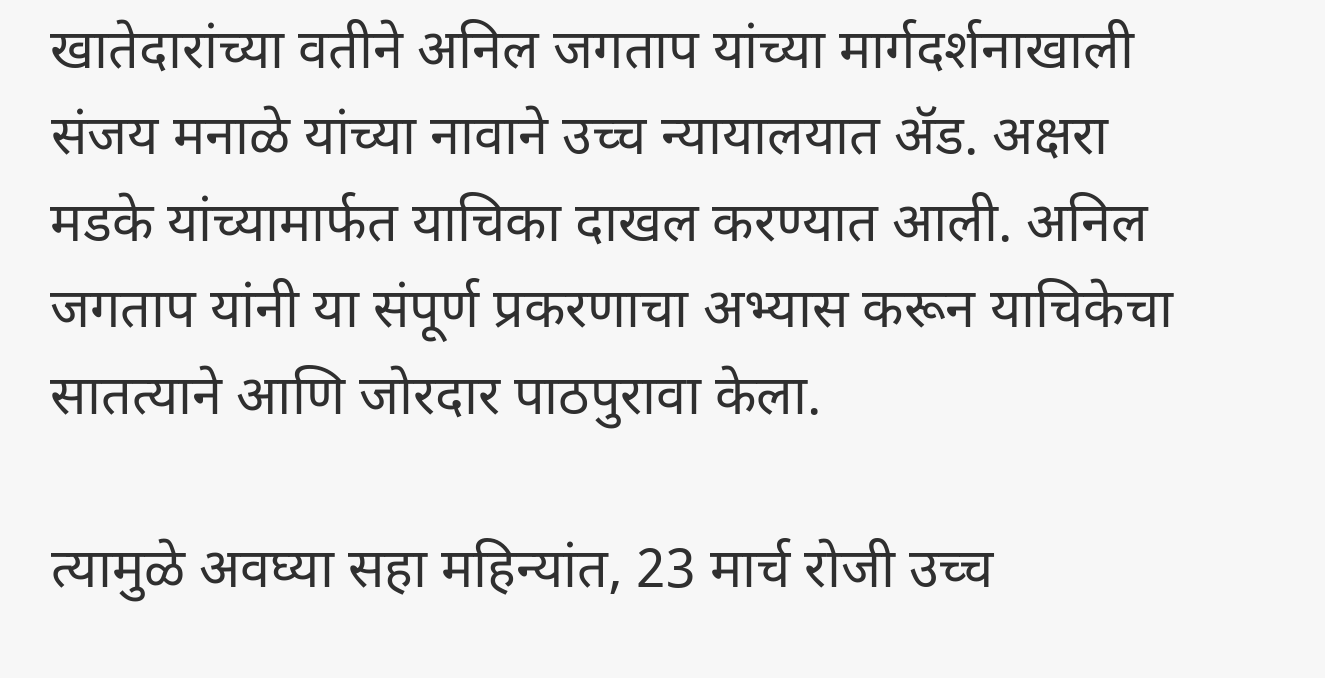खातेदारांच्या वतीने अनिल जगताप यांच्या मार्गदर्शनाखाली संजय मनाळे यांच्या नावाने उच्च न्यायालयात ॲड. अक्षरा मडके यांच्यामार्फत याचिका दाखल करण्यात आली. अनिल जगताप यांनी या संपूर्ण प्रकरणाचा अभ्यास करून याचिकेचा सातत्याने आणि जोरदार पाठपुरावा केला.

त्यामुळे अवघ्या सहा महिन्यांत, 23 मार्च रोजी उच्च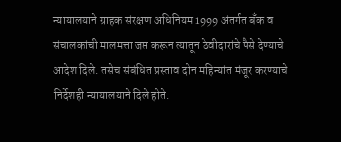न्यायालयाने ग्राहक संरक्षण अधिनियम 1999 अंतर्गत बँक व संचालकांची मालमत्ता जप्त करून त्यातून ठेवीदारांचे पैसे देण्याचे आदेश दिले. तसेच संबंधित प्रस्ताव दोन महिन्यांत मंजूर करण्याचे निर्देशही न्यायालयाने दिले होते.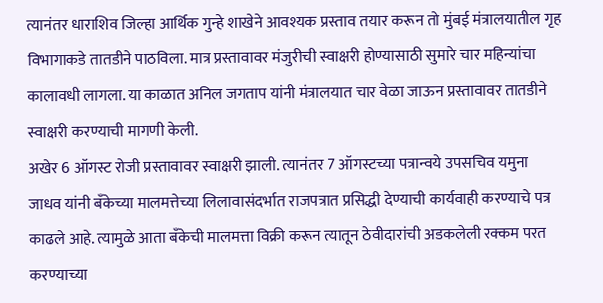त्यानंतर धाराशिव जिल्हा आर्थिक गुन्हे शाखेने आवश्यक प्रस्ताव तयार करून तो मुंबई मंत्रालयातील गृह विभागाकडे तातडीने पाठविला. मात्र प्रस्तावावर मंजुरीची स्वाक्षरी होण्यासाठी सुमारे चार महिन्यांचा कालावधी लागला. या काळात अनिल जगताप यांनी मंत्रालयात चार वेळा जाऊन प्रस्तावावर तातडीने स्वाक्षरी करण्याची मागणी केली.
अखेर 6 ऑगस्ट रोजी प्रस्तावावर स्वाक्षरी झाली. त्यानंतर 7 ऑगस्टच्या पत्रान्वये उपसचिव यमुना जाधव यांनी बँकेच्या मालमत्तेच्या लिलावासंदर्भात राजपत्रात प्रसिद्धी देण्याची कार्यवाही करण्याचे पत्र काढले आहे. त्यामुळे आता बँकेची मालमत्ता विक्री करून त्यातून ठेवीदारांची अडकलेली रक्कम परत करण्याच्या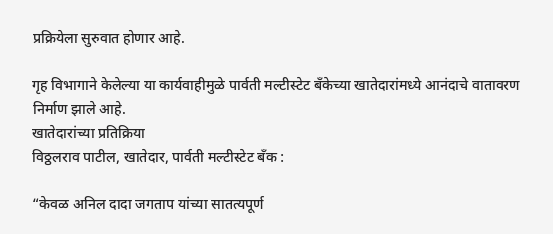प्रक्रियेला सुरुवात होणार आहे.

गृह विभागाने केलेल्या या कार्यवाहीमुळे पार्वती मल्टीस्टेट बँकेच्या खातेदारांमध्ये आनंदाचे वातावरण निर्माण झाले आहे.
खातेदारांच्या प्रतिक्रिया
विठ्ठलराव पाटील, खातेदार, पार्वती मल्टीस्टेट बँक :

“केवळ अनिल दादा जगताप यांच्या सातत्यपूर्ण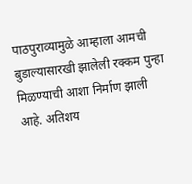पाठपुराव्यामुळे आम्हाला आमची बुडाल्यासारखी झालेली रक्कम पुन्हा मिळण्याची आशा निर्माण झाली आहे. अतिशय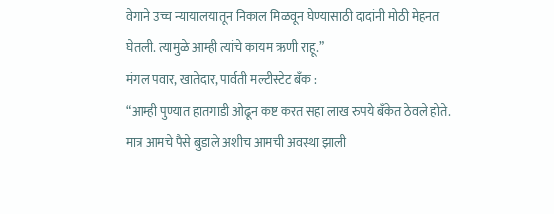वेगाने उच्च न्यायालयातून निकाल मिळवून घेण्यासाठी दादांनी मोठी मेहनत घेतली. त्यामुळे आम्ही त्यांचे कायम ऋणी राहू.”
मंगल पवार, खातेदार, पार्वती मल्टीस्टेट बँक :
“आम्ही पुण्यात हातगाडी ओढून कष्ट करत सहा लाख रुपये बँकेत ठेवले होते. मात्र आमचे पैसे बुडाले अशीच आमची अवस्था झाली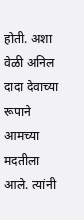होती. अशा वेळी अनिल दादा देवाच्या रूपाने आमच्या मदतीला आले. त्यांनी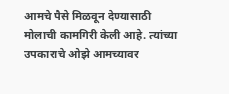आमचे पैसे मिळवून देण्यासाठी मोलाची कामगिरी केली आहे. त्यांच्या उपकाराचे ओझे आमच्यावर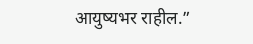आयुष्यभर राहील.”